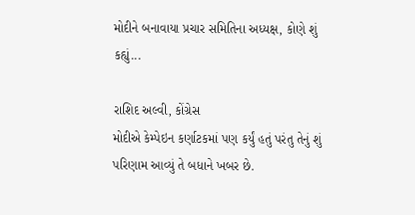મોદીને બનાવાયા પ્રચાર સમિતિના અધ્યક્ષ, કોણે શું કહ્યું...

રાશિદ અલ્વી, કોંગ્રેસ
મોદીએ કેમ્પેઇન કર્ણાટકમાં પણ કર્યું હતું પરંતુ તેનું શું પરિણામ આવ્યું તે બધાને ખબર છે.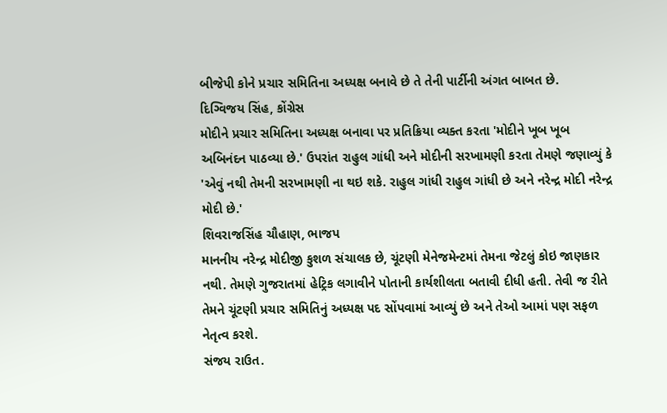બીજેપી કોને પ્રચાર સમિતિના અધ્યક્ષ બનાવે છે તે તેની પાર્ટીની અંગત બાબત છે.
દિગ્વિજય સિંહ, કોંગ્રેસ
મોદીને પ્રચાર સમિતિના અધ્યક્ષ બનાવા પર પ્રતિક્રિયા વ્યક્ત કરતા 'મોદીને ખૂબ ખૂબ અબિનંદન પાઠવ્યા છે.' ઉપરાંત રાહુલ ગાંધી અને મોદીની સરખામણી કરતા તેમણે જણાવ્યું કે 'એવું નથી તેમની સરખામણી ના થઇ શકે. રાહુલ ગાંધી રાહુલ ગાંધી છે અને નરેન્દ્ર મોદી નરેન્દ્ર મોદી છે.'
શિવરાજસિંહ ચૌહાણ, ભાજપ
માનનીય નરેન્દ્ર મોદીજી કુશળ સંચાલક છે, ચૂંટણી મેનેજમેન્ટમાં તેમના જેટલું કોઇ જાણકાર નથી. તેમણે ગુજરાતમાં હેટ્રિક લગાવીને પોતાની કાર્યશીલતા બતાવી દીધી હતી. તેવી જ રીતે તેમને ચૂંટણી પ્રચાર સમિતિનું અધ્યક્ષ પદ સોંપવામાં આવ્યું છે અને તેઓ આમાં પણ સફળ નેતૃત્વ કરશે.
સંજય રાઉત.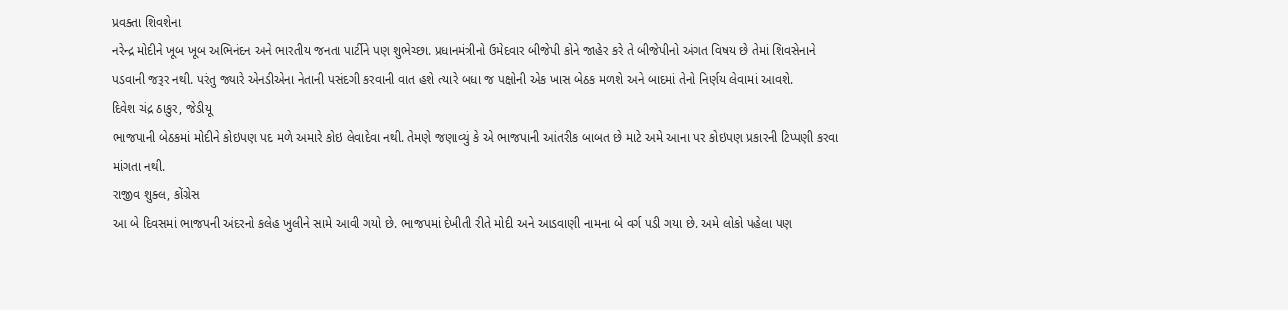પ્રવક્તા શિવશેના
નરેન્દ્ર મોદીને ખૂબ ખૂબ અભિનંદન અને ભારતીય જનતા પાર્ટીને પણ શુભેચ્છા. પ્રધાનમંત્રીનો ઉમેદવાર બીજેપી કોને જાહેર કરે તે બીજેપીનો અંગત વિષય છે તેમાં શિવસેનાને પડવાની જરૂર નથી. પરંતુ જ્યારે એનડીએના નેતાની પસંદગી કરવાની વાત હશે ત્યારે બધા જ પક્ષોની એક ખાસ બેઠક મળશે અને બાદમાં તેનો નિર્ણય લેવામાં આવશે.
દિવેશ ચંદ્ર ઠાકુર, જેડીયૂ
ભાજપાની બેઠકમાં મોદીને કોઇપણ પદ મળે અમારે કોઇ લેવાદેવા નથી. તેમણે જણાવ્યું કે એ ભાજપાની આંતરીક બાબત છે માટે અમે આના પર કોઇપણ પ્રકારની ટિપ્પણી કરવા માંગતા નથી.
રાજીવ શુક્લ, કોંગ્રેસ
આ બે દિવસમાં ભાજપની અંદરનો કલેહ ખુલીને સામે આવી ગયો છે. ભાજપમાં દેખીતી રીતે મોદી અને આડવાણી નામના બે વર્ગ પડી ગયા છે. અમે લોકો પહેલા પણ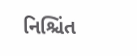નિશ્ચિંત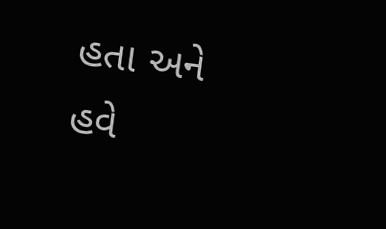હતા અને હવે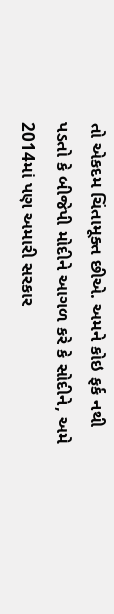તો એકદમ ચિંતામૂક્ત છીએ. અમને કોઇ ફર્ક નથી પડતો કે બીજેપી મોદીને આગળ કરે કે સોદીને, અમે 2014માં પણ અમારી સરકાર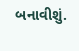બનાવીશું.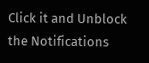Click it and Unblock the Notifications